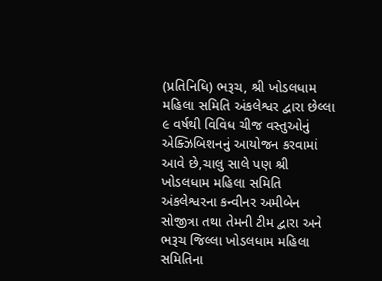(પ્રતિનિધિ) ભરૂચ, શ્રી ખોડલધામ મહિલા સમિતિ અંકલેશ્વર દ્વારા છેલ્લા ૯ વર્ષથી વિવિધ ચીજ વસ્તુઓનું એક્ઝિબિશનનું આયોજન કરવામાં આવે છે,ચાલુ સાલે પણ શ્રી ખોડલધામ મહિલા સમિતિ અંકલેશ્વરના કન્વીનર અમીબેન સોજીત્રા તથા તેમની ટીમ દ્વારા અને ભરૂચ જિલ્લા ખોડલધામ મહિલા સમિતિના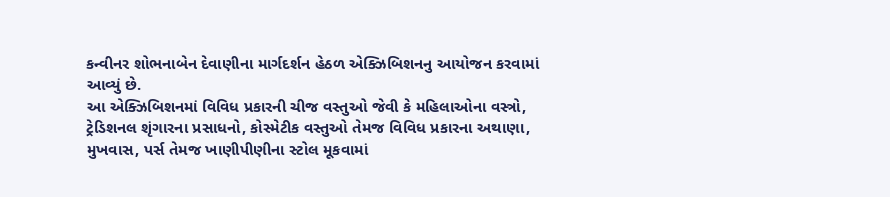કન્વીનર શોભનાબેન દેવાણીના માર્ગદર્શન હેઠળ એક્ઝિબિશનનુ આયોજન કરવામાં આવ્યું છે.
આ એક્ઝિબિશનમાં વિવિધ પ્રકારની ચીજ વસ્તુઓ જેવી કે મહિલાઓના વસ્ત્રો, ટ્રેડિશનલ શૃંગારના પ્રસાધનો, કોસ્મેટીક વસ્તુઓ તેમજ વિવિધ પ્રકારના અથાણા, મુખવાસ, પર્સ તેમજ ખાણીપીણીના સ્ટોલ મૂકવામાં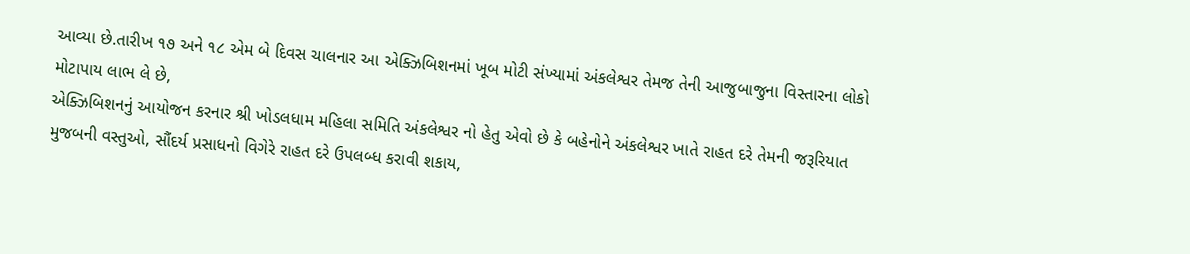આવ્યા છે.તારીખ ૧૭ અને ૧૮ એમ બે દિવસ ચાલનાર આ એક્ઝિબિશનમાં ખૂબ મોટી સંખ્યામાં અંકલેશ્વર તેમજ તેની આજુબાજુના વિસ્તારના લોકો મોટાપાય લાભ લે છે,
એક્ઝિબિશનનું આયોજન કરનાર શ્રી ખોડલધામ મહિલા સમિતિ અંકલેશ્વર નો હેતુ એવો છે કે બહેનોને અંકલેશ્વર ખાતે રાહત દરે તેમની જરૂરિયાત મુજબની વસ્તુઓ, સૌંદર્ય પ્રસાધનો વિગેરે રાહત દરે ઉપલબ્ધ કરાવી શકાય,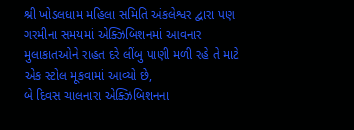શ્રી ખોડલધામ મહિલા સમિતિ અંકલેશ્વર દ્વારા પણ ગરમીના સમયમાં એક્ઝિબિશનમાં આવનાર મુલાકાતઓને રાહત દરે લીંબુ પાણી મળી રહે તે માટે એક સ્ટોલ મૂકવામાં આવ્યો છે,
બે દિવસ ચાલનારા એક્ઝિબિશનના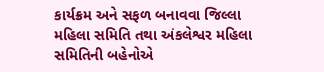કાર્યક્રમ અને સફળ બનાવવા જિલ્લા મહિલા સમિતિ તથા અંકલેશ્વર મહિલા સમિતિની બહેનોએ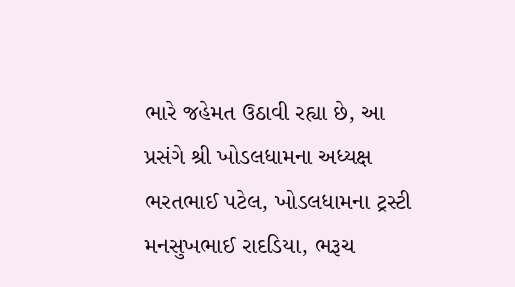ભારે જહેમત ઉઠાવી રહ્યા છે, આ પ્રસંગે શ્રી ખોડલધામના અધ્યક્ષ ભરતભાઈ પટેલ, ખોડલધામના ટ્રસ્ટી મનસુખભાઈ રાદડિયા, ભરૂચ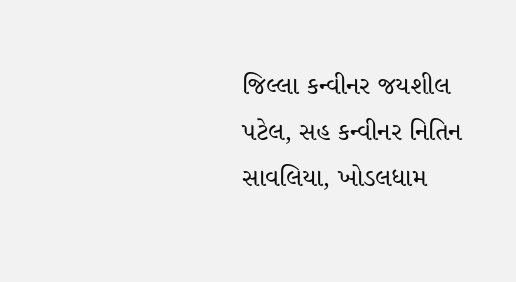જિલ્લા કન્વીનર જયશીલ પટેલ, સહ કન્વીનર નિતિન સાવલિયા, ખોડલધામ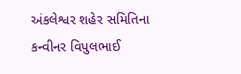અંકલેશ્વર શહેર સમિતિના કન્વીનર વિપુલભાઈ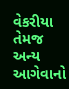વેકરીયા તેમજ અન્ય આગેવાનો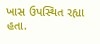ખાસ ઉપસ્થિત રહ્યા હતા.